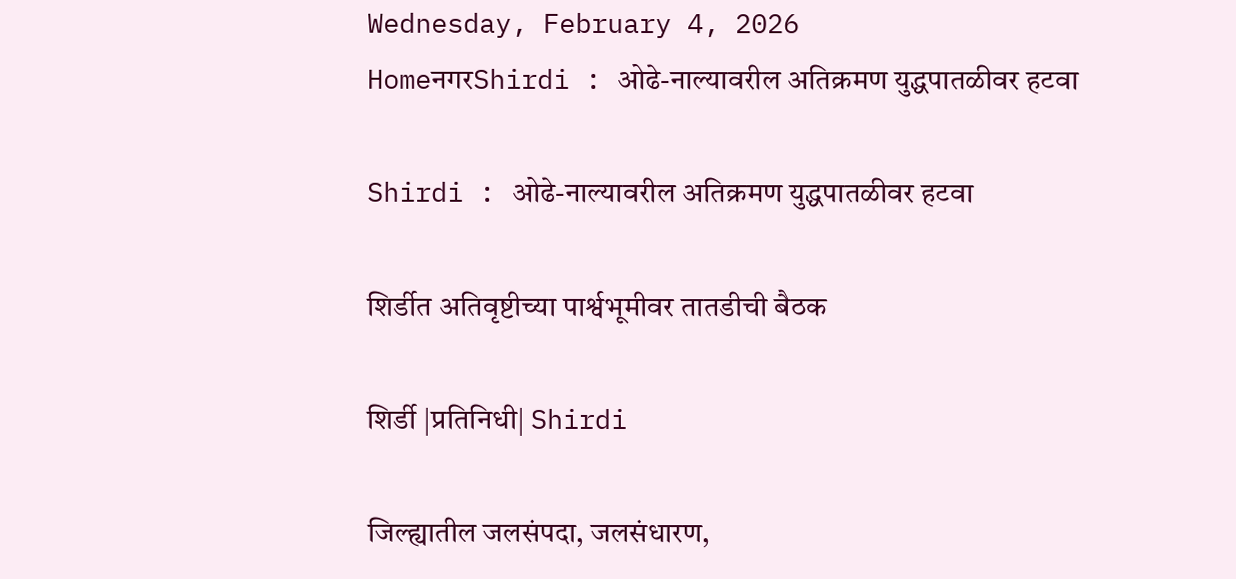Wednesday, February 4, 2026
HomeनगरShirdi : ओढे-नाल्यावरील अतिक्रमण युद्धपातळीवर हटवा

Shirdi : ओढे-नाल्यावरील अतिक्रमण युद्धपातळीवर हटवा

शिर्डीत अतिवृष्टीच्या पार्श्वभूमीवर तातडीची बैठक

शिर्डी |प्रतिनिधी| Shirdi

जिल्ह्यातील जलसंपदा, जलसंधारण,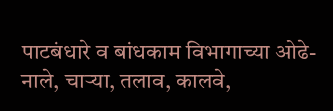पाटबंधारे व बांधकाम विभागाच्या ओढे-नाले, चार्‍या, तलाव, कालवे,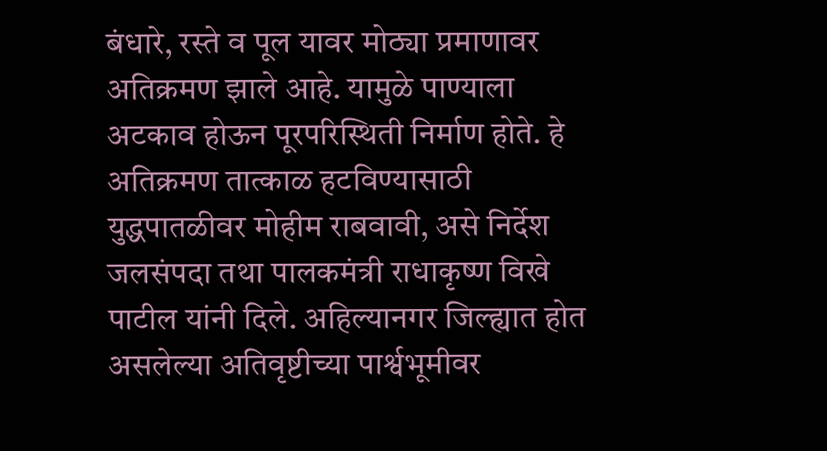बंधारे, रस्ते व पूल यावर मोठ्या प्रमाणावर अतिक्रमण झाले आहे. यामुळे पाण्याला अटकाव होऊन पूरपरिस्थिती निर्माण होते. हे अतिक्रमण तात्काळ हटविण्यासाठी युद्धपातळीवर मोहीम राबवावी, असे निर्देश जलसंपदा तथा पालकमंत्री राधाकृष्ण विखे पाटील यांनी दिले. अहिल्यानगर जिल्ह्यात होत असलेल्या अतिवृष्टीच्या पार्श्वभूमीवर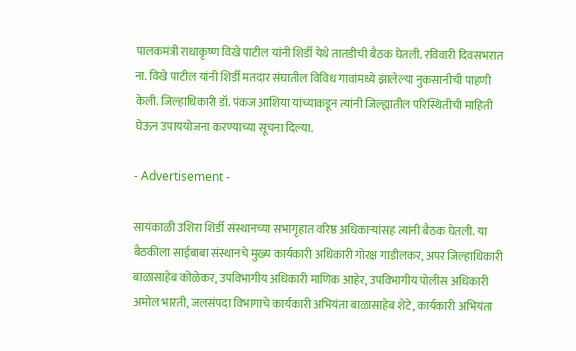पालकमंत्री राधाकृष्ण विखे पाटील यांनी शिर्डी येथे तातडीची बैठक घेतली. रविवारी दिवसभरात ना. विखे पाटील यांनी शिर्डी मतदार संघातील विविध गावांमध्ये झालेल्या नुकसानीची पाहणी केली. जिल्हाधिकारी डॉ. पंकज आशिया यांच्याकडून त्यांनी जिल्ह्यातील परिस्थितीची माहिती घेऊन उपाययोजना करण्याच्या सूचना दिल्या.

- Advertisement -

सायंकाळी उशिरा शिर्डी संस्थानच्या सभागृहात वरिष्ठ अधिकार्‍यांसह त्यांनी बैठक घेतली. या बैठकीला साईबाबा संस्थानचे मुख्य कार्यकारी अधिकारी गोरक्ष गाडीलकर, अपर जिल्हाधिकारी बाळासाहेब कोळेकर, उपविभागीय अधिकारी माणिक आहेर, उपविभागीय पोलीस अधिकारी अमोल भारती, जलसंपदा विभागाचे कार्यकारी अभियंता बाळासाहेब शेटे, कार्यकारी अभियंता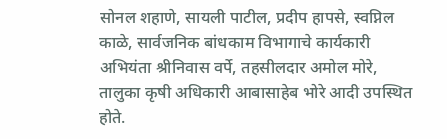सोनल शहाणे, सायली पाटील, प्रदीप हापसे, स्वप्निल काळे, सार्वजनिक बांधकाम विभागाचे कार्यकारी अभियंता श्रीनिवास वर्पे, तहसीलदार अमोल मोरे, तालुका कृषी अधिकारी आबासाहेब भोरे आदी उपस्थित होते.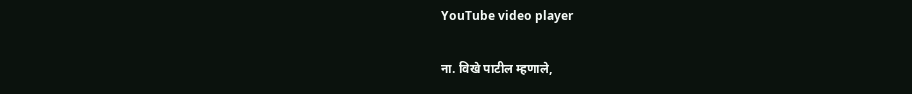YouTube video player

ना. विखे पाटील म्हणाले,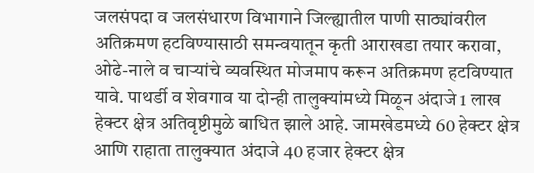जलसंपदा व जलसंधारण विभागाने जिल्ह्यातील पाणी साठ्यांवरील अतिक्रमण हटविण्यासाठी समन्वयातून कृती आराखडा तयार करावा, ओढे-नाले व चार्‍यांचे व्यवस्थित मोजमाप करून अतिक्रमण हटविण्यात यावे. पाथर्डी व शेवगाव या दोन्ही तालुक्यांमध्ये मिळून अंदाजे 1 लाख हेक्टर क्षेत्र अतिवृष्टीमुळे बाधित झाले आहे. जामखेडमध्ये 60 हेक्टर क्षेत्र आणि राहाता तालुक्यात अंदाजे 40 हजार हेक्टर क्षेत्र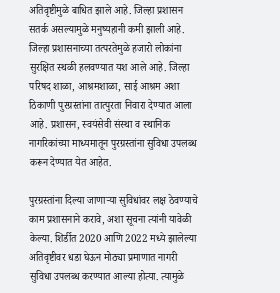अतिवृष्टीमुळे बाधित झाले आहे. जिल्हा प्रशासन सतर्क असल्यामुळे मनुष्यहानी कमी झाली आहे. जिल्हा प्रशासनाच्या तत्परतेमुळे हजारो लोकांना सुरक्षित स्थळी हलवण्यात यश आले आहे. जिल्हा परिषद शाळा, आश्रमशाळा, साई आश्रम अशा ठिकाणी पुरग्रस्तांना तात्पुरता निवारा देण्यात आला आहे. प्रशासन, स्वयंसेवी संस्था व स्थानिक नागरिकांच्या माध्यमातून पुरग्रस्तांना सुविधा उपलब्ध करून देण्यात येत आहेत.

पुरग्रस्तांना दिल्या जाणार्‍या सुविधांवर लक्ष ठेवण्याचे काम प्रशासनाने करावे, अशा सूचना त्यांनी यावेळी केल्या. शिर्डीत 2020 आणि 2022 मध्ये झालेल्या अतिवृष्टीवर धडा घेऊन मोठ्या प्रमाणात नागरी सुविधा उपलब्ध करण्यात आल्या होत्या. त्यामुळे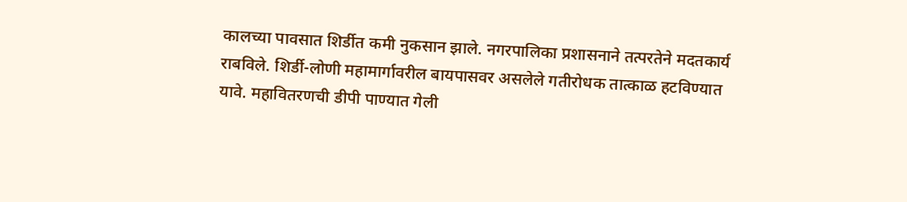कालच्या पावसात शिर्डीत कमी नुकसान झाले. नगरपालिका प्रशासनाने तत्परतेने मदतकार्य राबविले. शिर्डी-लोणी महामार्गावरील बायपासवर असलेले गतीरोधक तात्काळ हटविण्यात यावे. महावितरणची डीपी पाण्यात गेली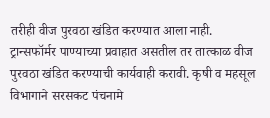तरीही वीज पुरवठा खंडित करण्यात आला नाही. ट्रान्सफॉर्मर पाण्याच्या प्रवाहात असतील तर तात्काळ वीज पुरवठा खंडित करण्याची कार्यवाही करावी. कृषी व महसूल विभागाने सरसकट पंचनामे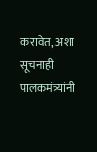करावेत, अशा सूचनाही पालकमंत्र्यांनी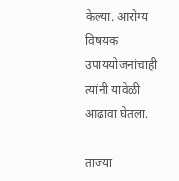केल्या. आरोग्य विषयक उपाययोजनांचाही त्यांनी यावेळी आढावा घेतला.

ताज्या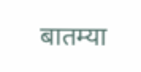बातम्या